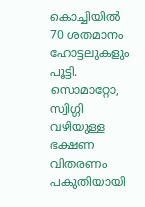കൊച്ചിയില്‍ 70 ശതമാനം ഹോട്ടലുകളും  പൂട്ടി. സൊമാറ്റോ, സ്വിഗ്ഗി വഴിയുള്ള ഭക്ഷണ വിതരണം പകുതിയായി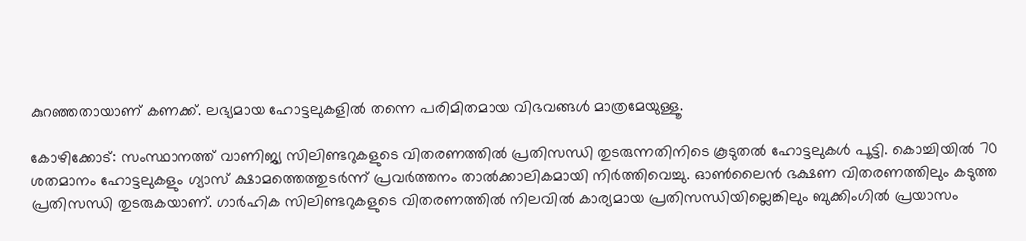കുറഞ്ഞതായാണ് കണക്ക്. ലഭ്യമായ ഹോട്ടലുകളിൽ തന്നെ പരിമിതമായ വിഭവങ്ങൾ മാത്രമേയുള്ളൂ.

കോഴിക്കോട്: സംസ്ഥാനത്ത് വാണിജ്യ സിലിണ്ടറുകളുടെ വിതരണത്തില്‍ പ്രതിസന്ധി തുടരുന്നതിനിടെ കൂടുതല്‍ ഹോട്ടലുകള്‍ പൂട്ടി. കൊച്ചിയില്‍ 70 ശതമാനം ഹോട്ടലുകളും ഗ്യാസ് ക്ഷാമത്തെത്തുടര്‍ന്ന് പ്രവര്‍ത്തനം താല്‍ക്കാലികമായി നിര്‍ത്തിവെച്ചു. ഓൺലൈൻ ഭക്ഷണ വിതരണത്തിലും കടുത്ത പ്രതിസന്ധി തുടരുകയാണ്. ഗാര്‍ഹിക സിലിണ്ടറുകളുടെ വിതരണത്തില്‍ നിലവില്‍ കാര്യമായ പ്രതിസന്ധിയില്ലെങ്കിലും ബുക്കിംഗില്‍ പ്രയാസം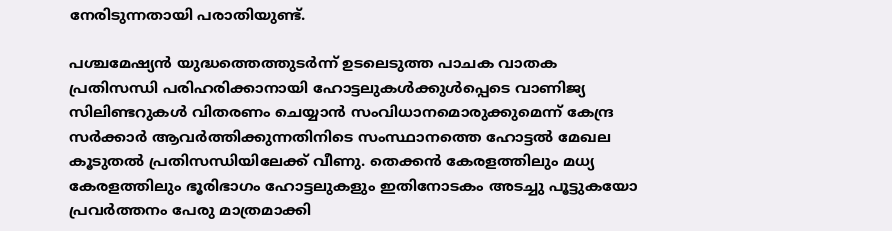നേരിടുന്നതായി പരാതിയുണ്ട്.

പശ്ചമേഷ്യന്‍ യുദ്ധത്തെത്തുടര്‍ന്ന് ഉടലെടുത്ത പാചക വാതക പ്രതിസന്ധി പരിഹരിക്കാനായി ഹോട്ടലുകള്‍ക്കുള്‍പ്പെടെ വാണിജ്യ സിലിണ്ടറുകള്‍ വിതരണം ചെയ്യാന്‍ സംവിധാനമൊരുക്കുമെന്ന് കേന്ദ്ര സര്‍ക്കാര്‍ ആവര്‍ത്തിക്കുന്നതിനിടെ സംസ്ഥാനത്തെ ഹോട്ടല്‍ മേഖല കൂടുതല്‍ പ്രതിസന്ധിയിലേക്ക് വീണു. തെക്കന്‍ കേരളത്തിലും മധ്യ കേരളത്തിലും ഭൂരിഭാഗം ഹോട്ടലുകളും ഇതിനോടകം അടച്ചു പൂട്ടുകയോ പ്രവര്‍ത്തനം പേരു മാത്രമാക്കി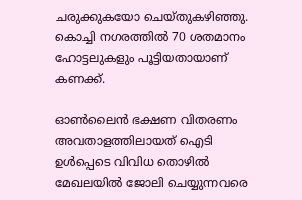ചരുക്കുകയോ ചെയ്തുകഴിഞ്ഞു. കൊച്ചി നഗരത്തില്‍ 70 ശതമാനം ഹോട്ടലുകളും പൂട്ടിയതായാണ് കണക്ക്.

ഓൺലൈൻ ഭക്ഷണ വിതരണം അവതാളത്തിലായത് ഐടി ഉള്‍പ്പെടെ വിവിധ തൊഴില്‍ മേഖലയില്‍ ജോലി ചെയ്യുന്നവരെ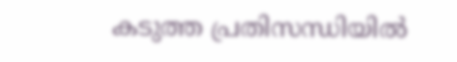കടുത്ത പ്രതിസന്ധിയില്‍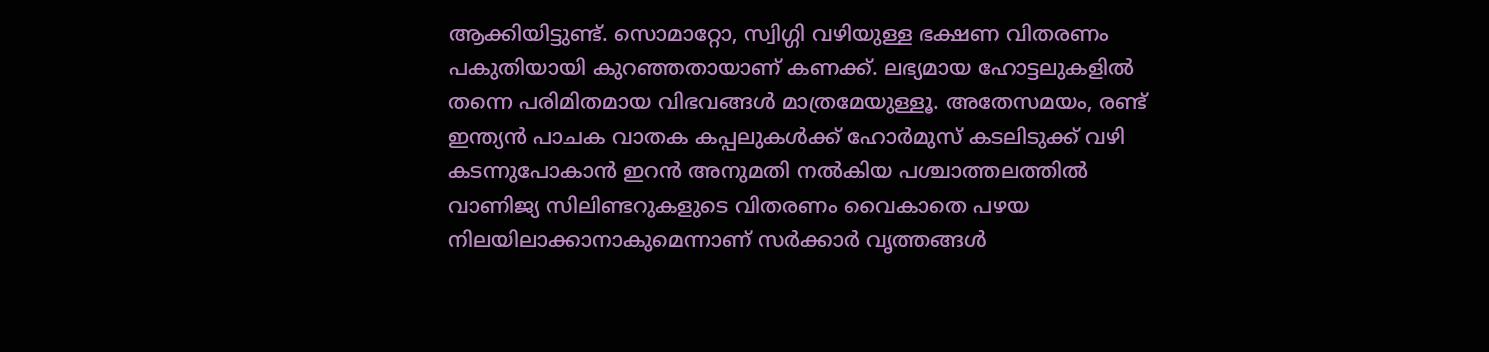ആക്കിയിട്ടുണ്ട്. സൊമാറ്റോ, സ്വിഗ്ഗി വഴിയുള്ള ഭക്ഷണ വിതരണം പകുതിയായി കുറഞ്ഞതായാണ് കണക്ക്. ലഭ്യമായ ഹോട്ടലുകളിൽ തന്നെ പരിമിതമായ വിഭവങ്ങൾ മാത്രമേയുള്ളൂ. അതേസമയം, രണ്ട് ഇന്ത്യന്‍ പാചക വാതക കപ്പലുകള്‍ക്ക് ഹോര്‍മുസ് കടലിടുക്ക് വഴി കടന്നുപോകാന്‍ ഇറന്‍ അനുമതി നല്‍കിയ പശ്ചാത്തലത്തില്‍ വാണിജ്യ സിലിണ്ടറുകളുടെ വിതരണം വൈകാതെ പഴയ നിലയിലാക്കാനാകുമെന്നാണ് സര്‍ക്കാര്‍ വൃത്തങ്ങള്‍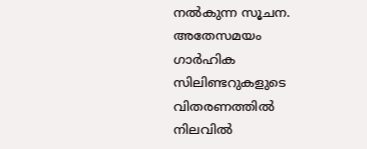നല്‍കുന്ന സൂചന. അതേസമയം ഗാര്‍ഹിക സിലിണ്ടറുകളുടെ വിതരണത്തില്‍ നിലവില്‍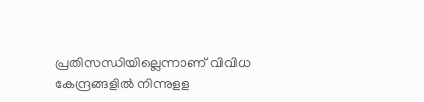പ്രതിസന്ധിയില്ലെന്നാണ് വിവിധ കേന്ദ്രങ്ങളി‍ല്‍ നിന്നുളള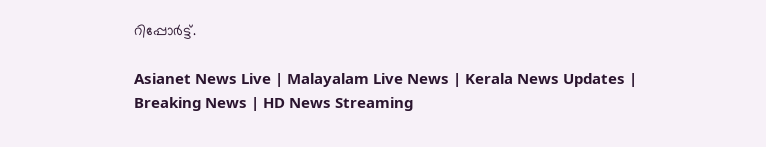റിപ്പോർട്ട്.

Asianet News Live | Malayalam Live News | Kerala News Updates | Breaking News | HD News Streaming